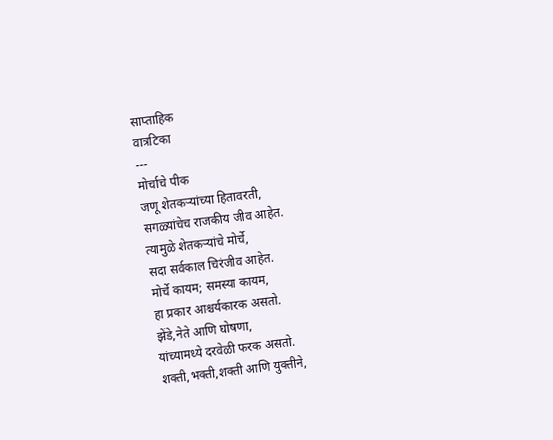साप्ताहिक
वात्रटिका
---
मोर्चाचे पीक
जणू शेतकऱ्यांच्या हितावरती,
सगळ्यांचेच राजकीय जीव आहेत.
त्यामुळे शेतकऱ्यांचे मोर्चे,
सदा सर्वकाल चिरंजीव आहेत.
मोर्चे कायम; समस्या कायम,
हा प्रकार आश्चर्यकारक असतो.
झेंडे,नेते आणि घोषणा,
यांच्यामध्ये दरवेळी फरक असतो.
शक्ती,भक्ती,शक्ती आणि युक्तीने,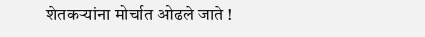शेतकऱ्यांना मोर्चात ओढले जाते !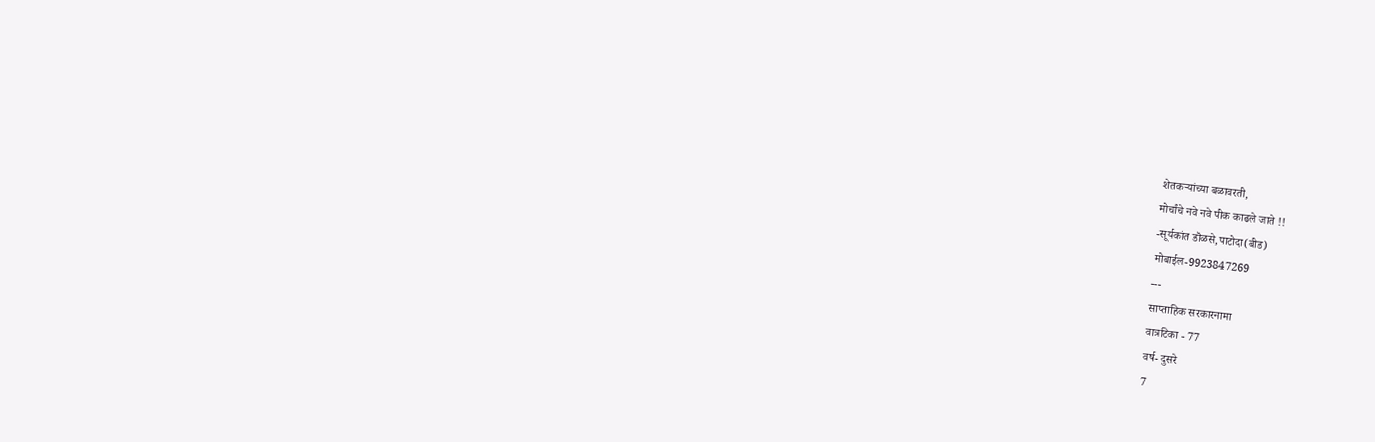शेतकऱ्यांच्या बळावरती,
मोर्चांचे नवे नवे पीक काढले जाते !!
-सूर्यकांत डॊळसे,पाटोदा(बीड)
मोबाईल-9923847269
---
साप्ताहिक सरकारनामा
वात्रटिका - 77
वर्ष- दुसरे
7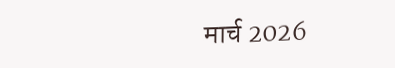मार्च 2026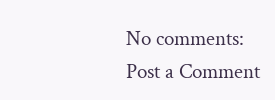No comments:
Post a Comment